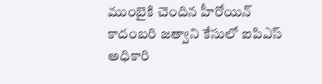ముంబైకి చెందిన హీరోయిన్ కాదంబరి జత్వాని కేసులో ఐపిఎస్ అధికారి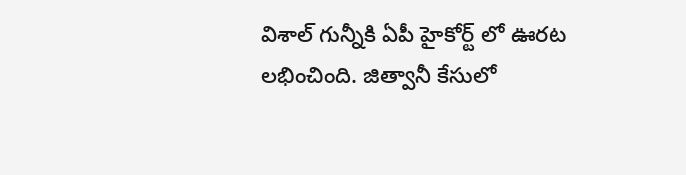విశాల్ గున్నీకి ఏపీ హైకోర్ట్ లో ఊరట లభించింది. జిత్వానీ కేసులో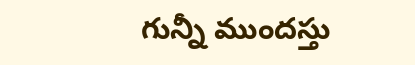గున్నీ ముందస్తు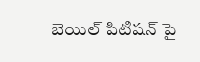బెయిల్ పిటిషన్ పై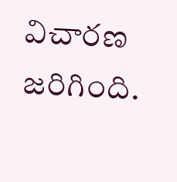విచారణ జరిగింది.